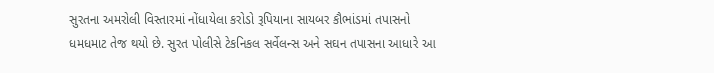સુરતના અમરોલી વિસ્તારમાં નોંધાયેલા કરોડો રૂપિયાના સાયબર કૌભાંડમાં તપાસનો ધમધમાટ તેજ થયો છે. સુરત પોલીસે ટેકનિકલ સર્વેલન્સ અને સઘન તપાસના આધારે આ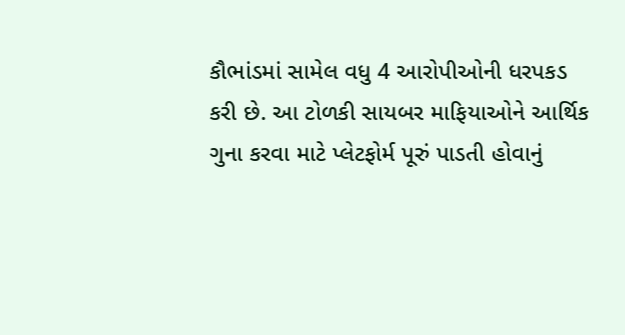કૌભાંડમાં સામેલ વધુ 4 આરોપીઓની ધરપકડ કરી છે. આ ટોળકી સાયબર માફિયાઓને આર્થિક ગુના કરવા માટે પ્લેટફોર્મ પૂરું પાડતી હોવાનું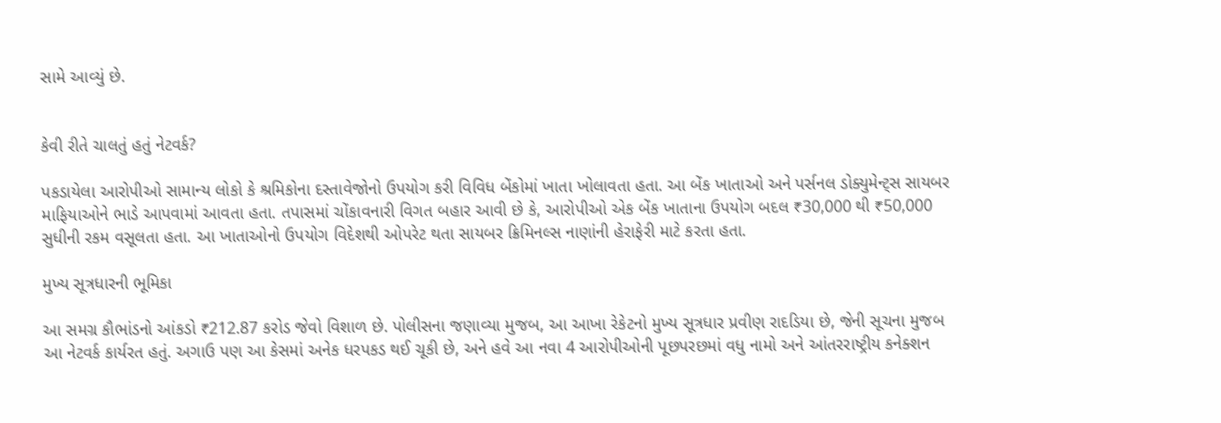સામે આવ્યું છે.


કેવી રીતે ચાલતું હતું નેટવર્ક?

પકડાયેલા આરોપીઓ સામાન્ય લોકો કે શ્રમિકોના દસ્તાવેજોનો ઉપયોગ કરી વિવિધ બેંકોમાં ખાતા ખોલાવતા હતા. આ બેંક ખાતાઓ અને પર્સનલ ડોક્યુમેન્ટ્સ સાયબર માફિયાઓને ભાડે આપવામાં આવતા હતા. તપાસમાં ચોંકાવનારી વિગત બહાર આવી છે કે, આરોપીઓ એક બેંક ખાતાના ઉપયોગ બદલ ₹30,000 થી ₹50,000 સુધીની રકમ વસૂલતા હતા. આ ખાતાઓનો ઉપયોગ વિદેશથી ઓપરેટ થતા સાયબર ક્રિમિનલ્સ નાણાંની હેરાફેરી માટે કરતા હતા.

મુખ્ય સૂત્રધારની ભૂમિકા

આ સમગ્ર કૌભાંડનો આંકડો ₹212.87 કરોડ જેવો વિશાળ છે. પોલીસના જણાવ્યા મુજબ, આ આખા રેકેટનો મુખ્ય સૂત્રધાર પ્રવીણ રાદડિયા છે, જેની સૂચના મુજબ આ નેટવર્ક કાર્યરત હતું. અગાઉ પણ આ કેસમાં અનેક ધરપકડ થઈ ચૂકી છે, અને હવે આ નવા 4 આરોપીઓની પૂછપરછમાં વધુ નામો અને આંતરરાષ્ટ્રીય કનેક્શન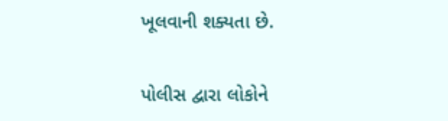ખૂલવાની શક્યતા છે.

પોલીસ દ્વારા લોકોને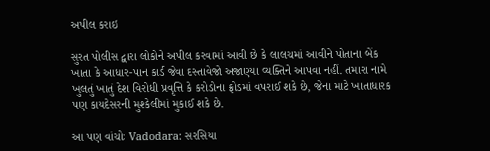અપીલ કરાઇ

સુરત પોલીસ દ્વારા લોકોને અપીલ કરવામાં આવી છે કે લાલચમાં આવીને પોતાના બેંક ખાતા કે આધાર-પાન કાર્ડ જેવા દસ્તાવેજો અજાણ્યા વ્યક્તિને આપવા નહીં. તમારા નામે ખુલતું ખાતું દેશ વિરોધી પ્રવૃત્તિ કે કરોડોના ફ્રોડમાં વપરાઈ શકે છે, જેના માટે ખાતાધારક પણ કાયદેસરની મુશ્કેલીમાં મુકાઈ શકે છે.

આ પણ વાંચોઃ Vadodara: સરસિયા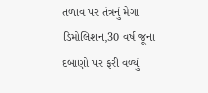તળાવ પર તંત્રનું મેગા ડિમોલિશન,30 વર્ષ જૂના દબાણો પર ફરી વળ્યું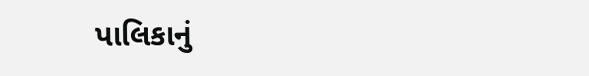પાલિકાનું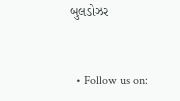બુલડોઝર


  • Follow us on: